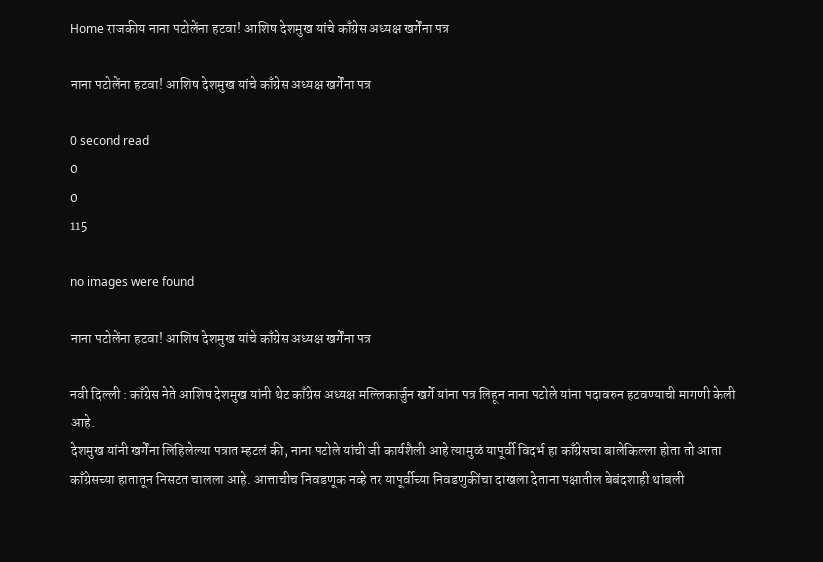Home राजकीय नाना पटोलेंना हटवा! आशिष देशमुख यांचे काँग्रेस अध्यक्ष खर्गेंना पत्र

नाना पटोलेंना हटवा! आशिष देशमुख यांचे काँग्रेस अध्यक्ष खर्गेंना पत्र

0 second read
0
0
115

no images were found

नाना पटोलेंना हटवा! आशिष देशमुख यांचे काँग्रेस अध्यक्ष खर्गेंना पत्र

नवी दिल्ली : काँग्रेस नेते आशिष देशमुख यांनी थेट काँग्रेस अध्यक्ष मल्लिकार्जुन खर्गे यांना पत्र लिहून नाना पटोले यांना पदावरुन हटवण्याची मागणी केली आहे.
देशमुख यांनी खर्गेंना लिहिलेल्या पत्रात म्हटलं की, नाना पटोले यांची जी कार्यशैली आहे त्यामुळं यापूर्वी विदर्भ हा काँग्रेसचा बालेकिल्ला होता तो आता काँग्रेसच्या हातातून निसटत चालला आहे. आत्ताचीच निवडणूक नव्हे तर यापूर्वीच्या निवडणुकींचा दाखला देताना पक्षातील बेबंदशाही थांबली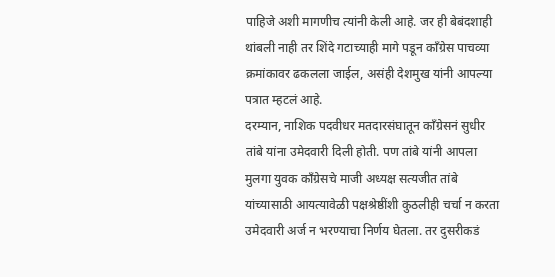पाहिजे अशी मागणीच त्यांनी केली आहे. जर ही बेबंदशाही थांबली नाही तर शिंदे गटाच्याही मागे पडून काँग्रेस पाचव्या क्रमांकावर ढकलला जाईल, असंही देशमुख यांनी आपल्या पत्रात म्हटलं आहे.
दरम्यान, नाशिक पदवीधर मतदारसंघातून काँग्रेसनं सुधीर तांबे यांना उमेदवारी दिली होती. पण तांबे यांनी आपला मुलगा युवक काँग्रेसचे माजी अध्यक्ष सत्यजीत तांबे यांच्यासाठी आयत्यावेळी पक्षश्रेष्ठींशी कुठलीही चर्चा न करता उमेदवारी अर्ज न भरण्याचा निर्णय घेतला. तर दुसरीकडं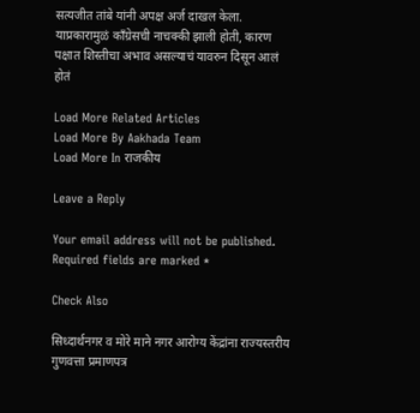सत्यजीत तांबे यांनी अपक्ष अर्ज दाखल केला. याप्रकारामुळं काँग्रेसची नाचक्की झाली होती, कारण पक्षात शिस्तीचा अभाव असल्याचं यावरुन दिसून आलं होतं

Load More Related Articles
Load More By Aakhada Team
Load More In राजकीय

Leave a Reply

Your email address will not be published. Required fields are marked *

Check Also

सिध्दार्थनगर व मोरे माने नगर आरोग्य केंद्रांना राज्यस्तरीय गुणवत्ता प्रमाणपत्र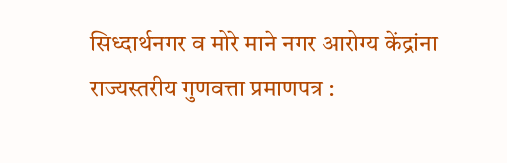सिध्दार्थनगर व मोरे माने नगर आरोग्य केंद्रांना राज्यस्तरीय गुणवत्ता प्रमाणपत्र :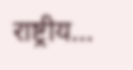राष्ट्रीय…